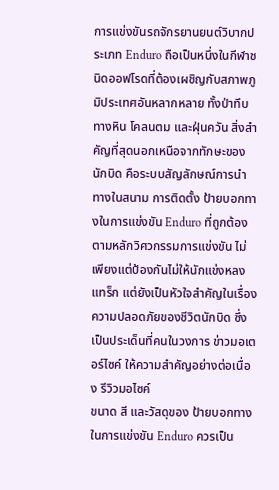การแข่งขันรถจักรยานยนต์วิบากประเภท Enduro ถือเป็นหนึ่งในกีฬาชนิดออฟโรดที่ต้องเผชิญกับสภาพภูมิประเทศอันหลากหลาย ทั้งป่าทึบ ทางหิน โคลนตม และฝุ่นควัน สิ่งสำคัญที่สุดนอกเหนือจากทักษะของนักบิด คือระบบสัญลักษณ์การนำทางในสนาม การติดตั้ง ป้ายบอกทางในการแข่งขัน Enduro ที่ถูกต้องตามหลักวิศวกรรมการแข่งขัน ไม่เพียงแต่ป้องกันไม่ให้นักแข่งหลงแทร็ก แต่ยังเป็นหัวใจสำคัญในเรื่องความปลอดภัยของชีวิตนักบิด ซึ่งเป็นประเด็นที่คนในวงการ ข่าวมอเตอร์ไซค์ ให้ความสำคัญอย่างต่อเนื่อง รีวิวมอไซค์
ขนาด สี และวัสดุของ ป้ายบอกทางในการแข่งขัน Enduro ควรเป็น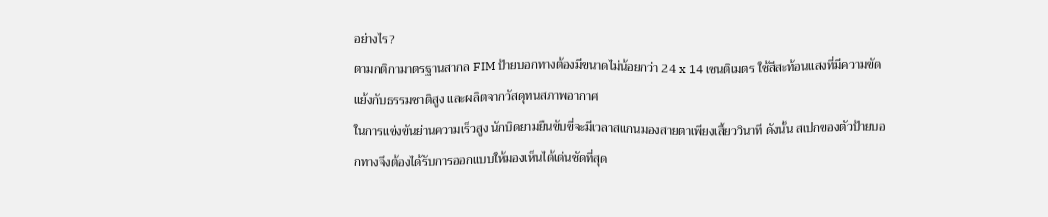อย่างไร?
ตามกติกามาตรฐานสากล FIM ป้ายบอกทางต้องมีขนาดไม่น้อยกว่า 24 x 14 เซนติเมตร ใช้สีสะท้อนแสงที่มีความขัดแย้งกับธรรมชาติสูง และผลิตจากวัสดุทนสภาพอากาศ
ในการแข่งขันย่านความเร็วสูง นักบิดยามยืนขับขี่จะมีเวลาสแกนมองสายตาเพียงเสี้ยววินาที ดังนั้น สเปกของตัวป้ายบอกทางจึงต้องได้รับการออกแบบให้มองเห็นได้เด่นชัดที่สุด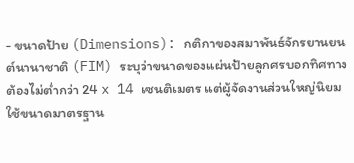- ขนาดป้าย (Dimensions): กติกาของสมาพันธ์จักรยานยนต์นานาชาติ (FIM) ระบุว่าขนาดของแผ่นป้ายลูกศรบอกทิศทางต้องไม่ต่ำกว่า 24 x 14 เซนติเมตร แต่ผู้จัดงานส่วนใหญ่นิยมใช้ขนาดมาตรฐาน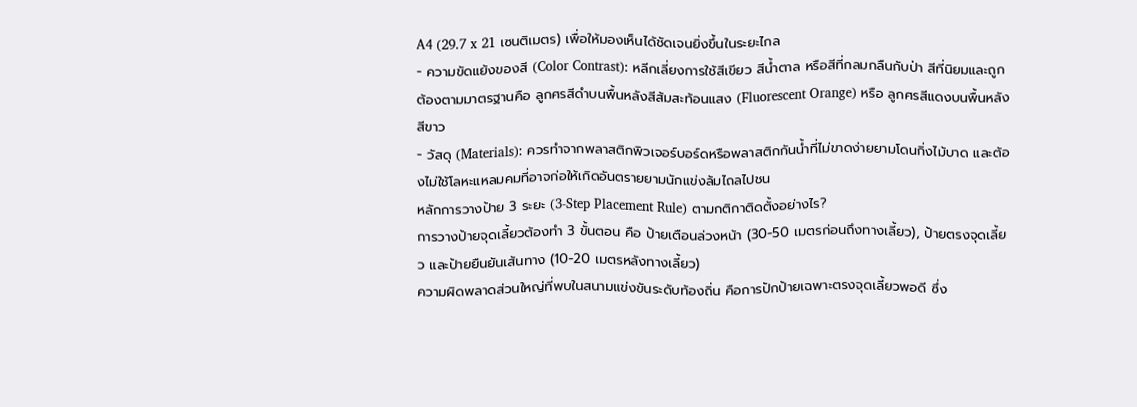A4 (29.7 x 21 เซนติเมตร) เพื่อให้มองเห็นได้ชัดเจนยิ่งขึ้นในระยะไกล
- ความขัดแย้งของสี (Color Contrast): หลีกเลี่ยงการใช้สีเขียว สีน้ำตาล หรือสีที่กลมกลืนกับป่า สีที่นิยมและถูกต้องตามมาตรฐานคือ ลูกศรสีดำบนพื้นหลังสีส้มสะท้อนแสง (Fluorescent Orange) หรือ ลูกศรสีแดงบนพื้นหลังสีขาว
- วัสดุ (Materials): ควรทำจากพลาสติกพิวเจอร์บอร์ดหรือพลาสติกกันน้ำที่ไม่ขาดง่ายยามโดนกิ่งไม้บาด และต้องไม่ใช้โลหะแหลมคมที่อาจก่อให้เกิดอันตรายยามนักแข่งล้มไถลไปชน
หลักการวางป้าย 3 ระยะ (3-Step Placement Rule) ตามกติกาติดตั้งอย่างไร?
การวางป้ายจุดเลี้ยวต้องทำ 3 ขั้นตอน คือ ป้ายเตือนล่วงหน้า (30-50 เมตรก่อนถึงทางเลี้ยว), ป้ายตรงจุดเลี้ยว และป้ายยืนยันเส้นทาง (10-20 เมตรหลังทางเลี้ยว)
ความผิดพลาดส่วนใหญ่ที่พบในสนามแข่งขันระดับท้องถิ่น คือการปักป้ายเฉพาะตรงจุดเลี้ยวพอดี ซึ่ง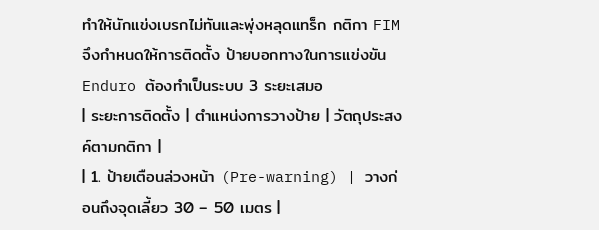ทำให้นักแข่งเบรกไม่ทันและพุ่งหลุดแทร็ก กติกา FIM จึงกำหนดให้การติดตั้ง ป้ายบอกทางในการแข่งขัน Enduro ต้องทำเป็นระบบ 3 ระยะเสมอ
| ระยะการติดตั้ง | ตำแหน่งการวางป้าย | วัตถุประสงค์ตามกติกา |
| 1. ป้ายเตือนล่วงหน้า (Pre-warning) | วางก่อนถึงจุดเลี้ยว 30 – 50 เมตร |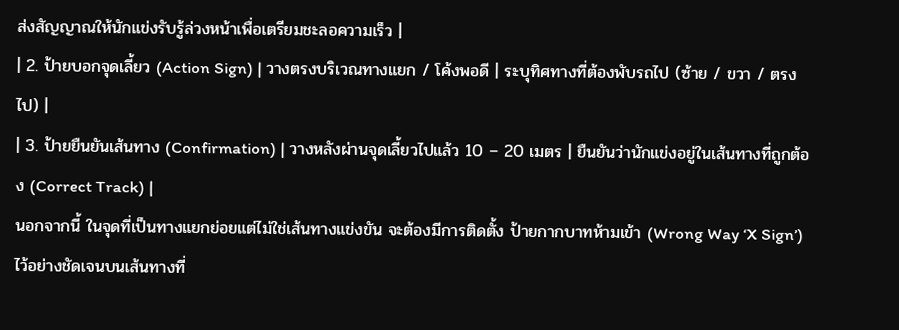ส่งสัญญาณให้นักแข่งรับรู้ล่วงหน้าเพื่อเตรียมชะลอความเร็ว |
| 2. ป้ายบอกจุดเลี้ยว (Action Sign) | วางตรงบริเวณทางแยก / โค้งพอดี | ระบุทิศทางที่ต้องพับรถไป (ซ้าย / ขวา / ตรงไป) |
| 3. ป้ายยืนยันเส้นทาง (Confirmation) | วางหลังผ่านจุดเลี้ยวไปแล้ว 10 – 20 เมตร | ยืนยันว่านักแข่งอยู่ในเส้นทางที่ถูกต้อง (Correct Track) |
นอกจากนี้ ในจุดที่เป็นทางแยกย่อยแต่ไม่ใช่เส้นทางแข่งขัน จะต้องมีการติดตั้ง ป้ายกากบาทห้ามเข้า (Wrong Way ‘X Sign’) ไว้อย่างชัดเจนบนเส้นทางที่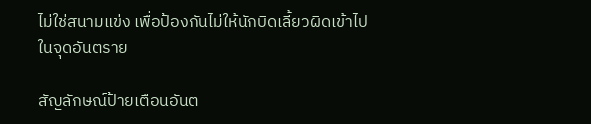ไม่ใช่สนามแข่ง เพื่อป้องกันไม่ให้นักบิดเลี้ยวผิดเข้าไปในจุดอันตราย

สัญลักษณ์ป้ายเตือนอันต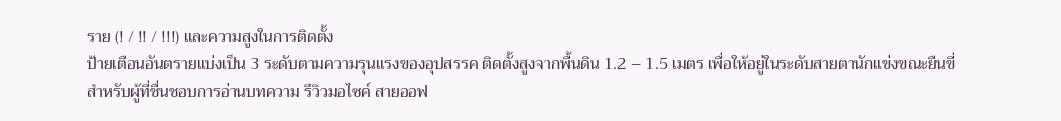ราย (! / !! / !!!) และความสูงในการติดตั้ง
ป้ายเตือนอันตรายแบ่งเป็น 3 ระดับตามความรุนแรงของอุปสรรค ติดตั้งสูงจากพื้นดิน 1.2 – 1.5 เมตร เพื่อให้อยู่ในระดับสายตานักแข่งขณะยืนขี่
สำหรับผู้ที่ชื่นชอบการอ่านบทความ รีวิวมอไซค์ สายออฟ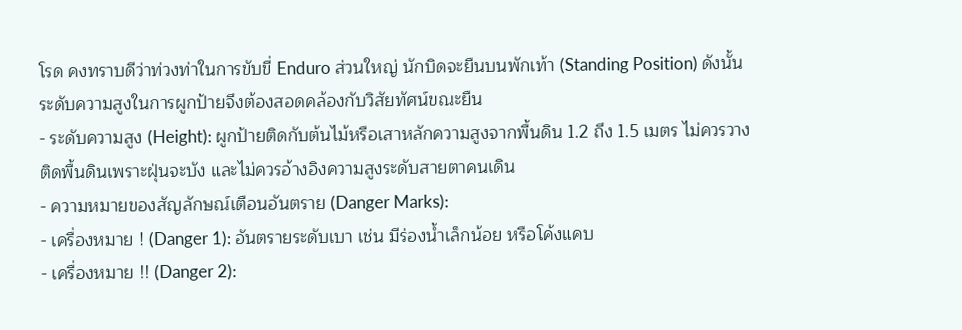โรด คงทราบดีว่าท่วงท่าในการขับขี่ Enduro ส่วนใหญ่ นักบิดจะยืนบนพักเท้า (Standing Position) ดังนั้น ระดับความสูงในการผูกป้ายจึงต้องสอดคล้องกับวิสัยทัศน์ขณะยืน
- ระดับความสูง (Height): ผูกป้ายติดกับต้นไม้หรือเสาหลักความสูงจากพื้นดิน 1.2 ถึง 1.5 เมตร ไม่ควรวางติดพื้นดินเพราะฝุ่นจะบัง และไม่ควรอ้างอิงความสูงระดับสายตาคนเดิน
- ความหมายของสัญลักษณ์เตือนอันตราย (Danger Marks):
- เครื่องหมาย ! (Danger 1): อันตรายระดับเบา เช่น มีร่องน้ำเล็กน้อย หรือโค้งแคบ
- เครื่องหมาย !! (Danger 2):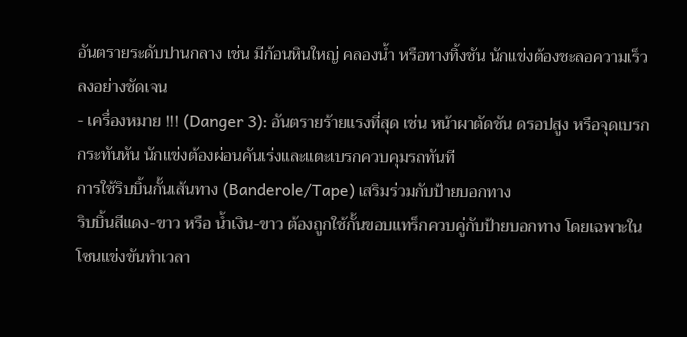อันตรายระดับปานกลาง เช่น มีก้อนหินใหญ่ คลองน้ำ หรือทางทิ้งชัน นักแข่งต้องชะลอความเร็วลงอย่างชัดเจน
- เครื่องหมาย !!! (Danger 3): อันตรายร้ายแรงที่สุด เช่น หน้าผาตัดชัน ดรอปสูง หรือจุดเบรกกระทันหัน นักแข่งต้องผ่อนคันเร่งและแตะเบรกควบคุมรถทันที
การใช้ริบบิ้นกั้นเส้นทาง (Banderole/Tape) เสริมร่วมกับป้ายบอกทาง
ริบบิ้นสีแดง-ขาว หรือ น้ำเงิน-ขาว ต้องถูกใช้กั้นขอบแทร็กควบคู่กับป้ายบอกทาง โดยเฉพาะในโซนแข่งขันทำเวลา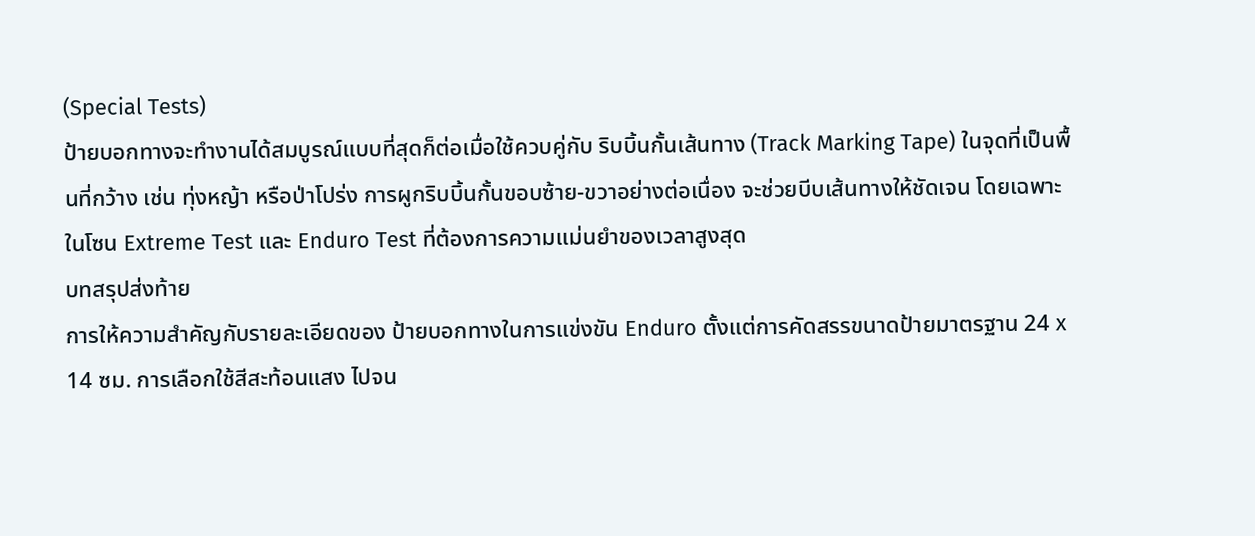(Special Tests)
ป้ายบอกทางจะทำงานได้สมบูรณ์แบบที่สุดก็ต่อเมื่อใช้ควบคู่กับ ริบบิ้นกั้นเส้นทาง (Track Marking Tape) ในจุดที่เป็นพื้นที่กว้าง เช่น ทุ่งหญ้า หรือป่าโปร่ง การผูกริบบิ้นกั้นขอบซ้าย-ขวาอย่างต่อเนื่อง จะช่วยบีบเส้นทางให้ชัดเจน โดยเฉพาะในโซน Extreme Test และ Enduro Test ที่ต้องการความแม่นยำของเวลาสูงสุด
บทสรุปส่งท้าย
การให้ความสำคัญกับรายละเอียดของ ป้ายบอกทางในการแข่งขัน Enduro ตั้งแต่การคัดสรรขนาดป้ายมาตรฐาน 24 x 14 ซม. การเลือกใช้สีสะท้อนแสง ไปจน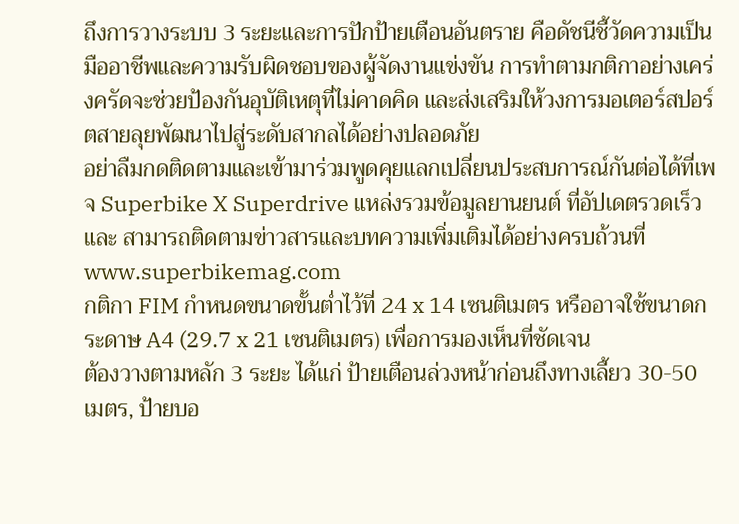ถึงการวางระบบ 3 ระยะและการปักป้ายเตือนอันตราย คือดัชนีชี้วัดความเป็นมืออาชีพและความรับผิดชอบของผู้จัดงานแข่งขัน การทำตามกติกาอย่างเคร่งครัดจะช่วยป้องกันอุบัติเหตุที่ไม่คาดคิด และส่งเสริมให้วงการมอเตอร์สปอร์ตสายลุยพัฒนาไปสู่ระดับสากลได้อย่างปลอดภัย
อย่าลืมกดติดตามและเข้ามาร่วมพูดคุยแลกเปลี่ยนประสบการณ์กันต่อได้ที่เพจ Superbike X Superdrive แหล่งรวมข้อมูลยานยนต์ ที่อัปเดตรวดเร็ว และ สามารถติดตามข่าวสารและบทความเพิ่มเติมได้อย่างครบถ้วนที่ www.superbikemag.com
กติกา FIM กำหนดขนาดขั้นต่ำไว้ที่ 24 x 14 เซนติเมตร หรืออาจใช้ขนาดกระดาษ A4 (29.7 x 21 เซนติเมตร) เพื่อการมองเห็นที่ชัดเจน
ต้องวางตามหลัก 3 ระยะ ได้แก่ ป้ายเตือนล่วงหน้าก่อนถึงทางเลี้ยว 30-50 เมตร, ป้ายบอ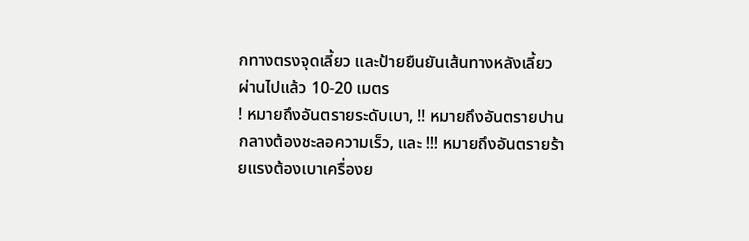กทางตรงจุดเลี้ยว และป้ายยืนยันเส้นทางหลังเลี้ยวผ่านไปแล้ว 10-20 เมตร
! หมายถึงอันตรายระดับเบา, !! หมายถึงอันตรายปานกลางต้องชะลอความเร็ว, และ !!! หมายถึงอันตรายร้ายแรงต้องเบาเครื่องย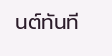นต์ทันที